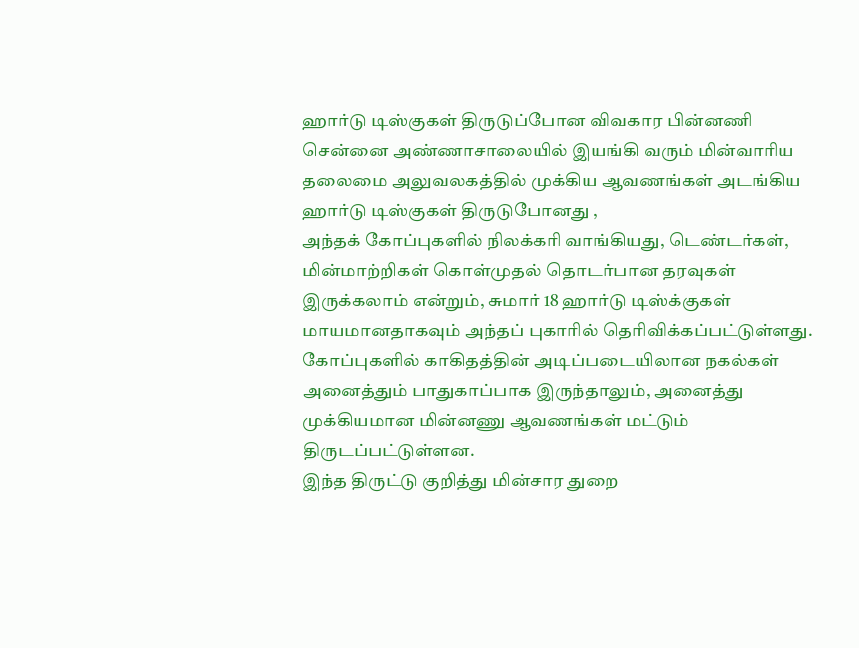ஹார்டு டிஸ்குகள் திருடுப்போன விவகார பின்னணி
சென்னை அண்ணாசாலையில் இயங்கி வரும் மின்வாரிய தலைமை அலுவலகத்தில் முக்கிய ஆவணங்கள் அடங்கிய ஹார்டு டிஸ்குகள் திருடுபோனது ,
அந்தக் கோப்புகளில் நிலக்கரி வாங்கியது, டெண்டர்கள், மின்மாற்றிகள் கொள்முதல் தொடர்பான தரவுகள் இருக்கலாம் என்றும், சுமார் 18 ஹார்டு டிஸ்க்குகள் மாயமானதாகவும் அந்தப் புகாரில் தெரிவிக்கப்பட்டுள்ளது.
கோப்புகளில் காகிதத்தின் அடிப்படையிலான நகல்கள் அனைத்தும் பாதுகாப்பாக இருந்தாலும், அனைத்து முக்கியமான மின்னணு ஆவணங்கள் மட்டும் திருடப்பட்டுள்ளன.
இந்த திருட்டு குறித்து மின்சார துறை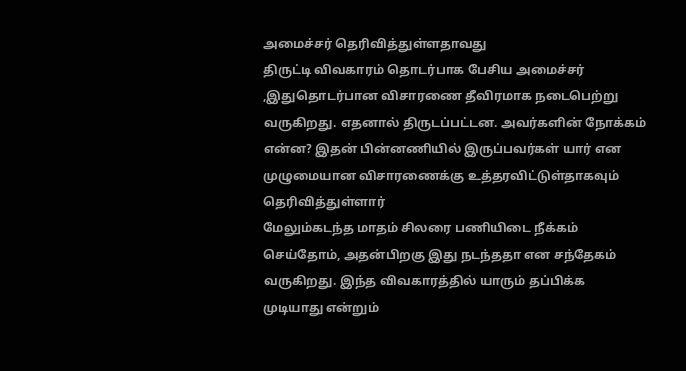அமைச்சர் தெரிவித்துள்ளதாவது
திருட்டி விவகாரம் தொடர்பாக பேசிய அமைச்சர் ,இதுதொடர்பான விசாரணை தீவிரமாக நடைபெற்று வருகிறது. எதனால் திருடப்பட்டன. அவர்களின் நோக்கம் என்ன? இதன் பின்னணியில் இருப்பவர்கள் யார் என முழுமையான விசாரணைக்கு உத்தரவிட்டுள்தாகவும் தெரிவித்துள்ளார்
மேலும்கடந்த மாதம் சிலரை பணியிடை நீக்கம் செய்தோம், அதன்பிறகு இது நடந்ததா என சந்தேகம் வருகிறது. இந்த விவகாரத்தில் யாரும் தப்பிக்க முடியாது என்றும்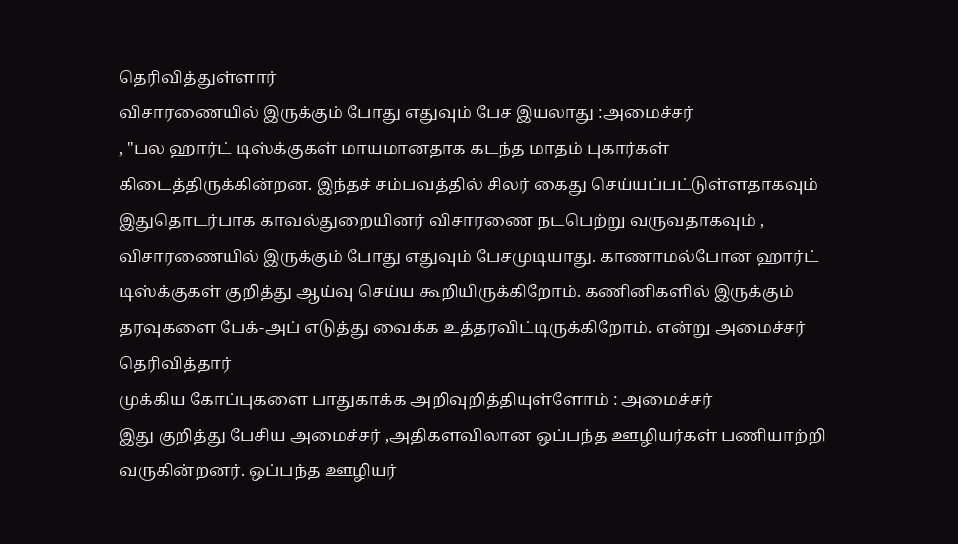தெரிவித்துள்ளார்
விசாரணையில் இருக்கும் போது எதுவும் பேச இயலாது :அமைச்சர்
, "பல ஹார்ட் டிஸ்க்குகள் மாயமானதாக கடந்த மாதம் புகார்கள் கிடைத்திருக்கின்றன. இந்தச் சம்பவத்தில் சிலர் கைது செய்யப்பட்டுள்ளதாகவும் இதுதொடர்பாக காவல்துறையினர் விசாரணை நடபெற்று வருவதாகவும் ,
விசாரணையில் இருக்கும் போது எதுவும் பேசமுடியாது. காணாமல்போன ஹார்ட் டிஸ்க்குகள் குறித்து ஆய்வு செய்ய கூறியிருக்கிறோம். கணினிகளில் இருக்கும் தரவுகளை பேக்-அப் எடுத்து வைக்க உத்தரவிட்டிருக்கிறோம். என்று அமைச்சர் தெரிவித்தார்
முக்கிய கோப்புகளை பாதுகாக்க அறிவுறித்தியுள்ளோம் : அமைச்சர்
இது குறித்து பேசிய அமைச்சர் ,அதிகளவிலான ஒப்பந்த ஊழியர்கள் பணியாற்றி வருகின்றனர். ஒப்பந்த ஊழியர்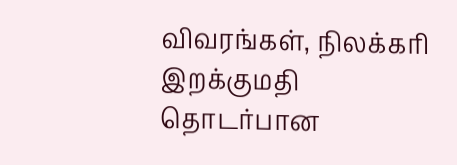விவரங்கள், நிலக்கரி இறக்குமதி தொடர்பான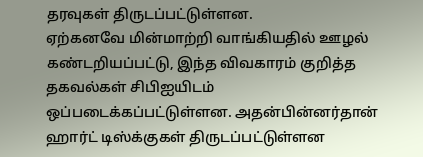தரவுகள் திருடப்பட்டுள்ளன.
ஏற்கனவே மின்மாற்றி வாங்கியதில் ஊழல் கண்டறியப்பட்டு, இந்த விவகாரம் குறித்த தகவல்கள் சிபிஐயிடம் ஒப்படைக்கப்பட்டுள்ளன. அதன்பின்னர்தான் ஹார்ட் டிஸ்க்குகள் திருடப்பட்டுள்ளன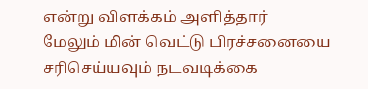என்று விளக்கம் அளித்தார்
மேலும் மின் வெட்டு பிரச்சனையை சரிசெய்யவும் நடவடிக்கை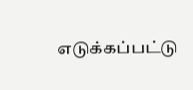எடுக்கப்பட்டு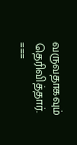வருவதாகவும் தெரிவித்தார்.
===